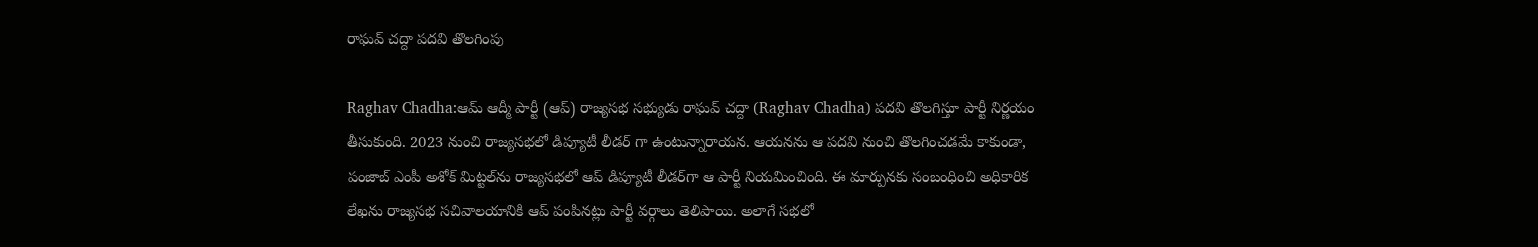రాఘ‌వ్ చ‌ద్దా ప‌ద‌వి తొల‌గింపు

Raghav Chadha:ఆమ్ ఆద్మీ పార్టీ (ఆప్‌) రాజ్యసభ సభ్యుడు రాఘవ్‌ చద్దా (Raghav Chadha) ప‌ద‌వి తొల‌గిస్తూ పార్టీ నిర్ణ‌యం తీసుకుంది. 2023 నుంచి రాజ్యసభలో డిప్యూటీ లీడర్ గా ఉంటున్నారాయ‌న‌. ఆయనను ఆ పదవి నుంచి తొలగించ‌డ‌మే కాకుండా, పంజాబ్ ఎంపీ అశోక్ మిట్టల్‌ను రాజ్యసభలో ఆప్‌ డిప్యూటీ లీడర్‌గా ఆ పార్టీ నియమించింది. ఈ మార్పునకు సంబంధించి అధికారిక లేఖను రాజ్యసభ సచివాలయానికి ఆప్‌ పంపినట్లు పార్టీ వర్గాలు తెలిపాయి. అలాగే సభలో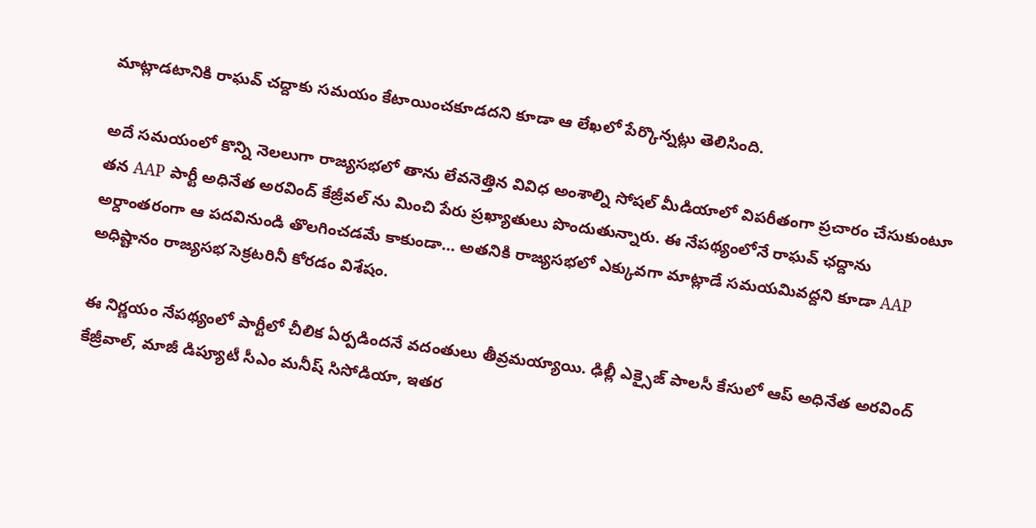మాట్లాడటానికి రాఘవ్‌ చద్దాకు సమయం కేటాయించకూడదని కూడా ఆ లేఖలో పేర్కొన్నట్లు తెలిసింది.

అదే స‌మ‌యంలో కొన్ని నెలలుగా రాజ్యసభలో తాను లేవనెత్తిన వివిధ అంశాల్ని సోషల్ మీడియాలో విపరీతంగా ప్రచారం చేసుకుంటూ తన AAP పార్టీ అధినేత అరవింద్ కేజ్రీవల్ ను మించి పేరు ప్రఖ్యాతులు పొందుతున్నారు. ఈ నేప‌థ్యంలోనే రాఘవ్ ఛద్దాను అర్దాంతరంగా ఆ పదవినుండి తొలగించడమే కాకుండా… అతనికి రాజ్యసభలో ఎక్కువగా మాట్లాడే సమయమివద్దని కూడా AAP అధిష్టానం రాజ్యసభ సెక్రట‌రినీ కోరడం విశేషం.

ఈ నిర్ణ‌యం నేపథ్యంలో పార్టీలో చీలిక ఏర్పడిందనే వదంతులు తీవ్రమయ్యాయి. ఢిల్లీ ఎక్సైజ్ పాలసీ కేసులో ఆప్ అధినేత అరవింద్ కేజ్రీవాల్, మాజీ డిప్యూటీ సీఎం మనీష్ సిసోడియా, ఇతర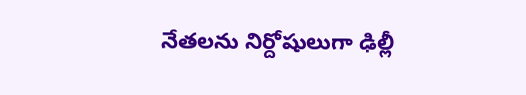నేతలను నిర్దోషులుగా ఢిల్లీ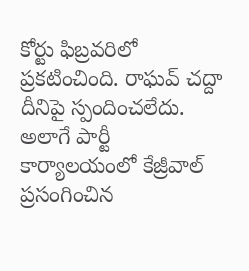కోర్టు ఫిబ్రవరిలో ప్రకటించింది. రాఘవ్‌ చద్దా దీనిపై స్పందించలేదు. అలాగే పార్టీ కార్యాలయంలో కేజ్రీవాల్ ప్రసంగించిన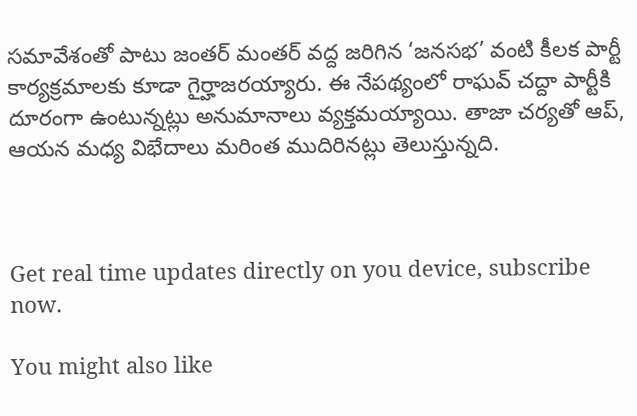సమావేశంతో పాటు జంతర్ మంతర్ వద్ద జరిగిన ‘జనసభ’ వంటి కీలక పార్టీ కార్యక్రమాలకు కూడా గైర్హాజరయ్యారు. ఈ నేపథ్యంలో రాఘవ్‌ చద్దా పార్టీకి దూరంగా ఉంటున్నట్లు అనుమానాలు వ్యక్తమయ్యాయి. తాజా చర్యతో ఆప్‌, ఆయన మధ్య విభేదాలు మరింత ముదిరినట్లు తెలుస్తున్నది.



Get real time updates directly on you device, subscribe now.

You might also like